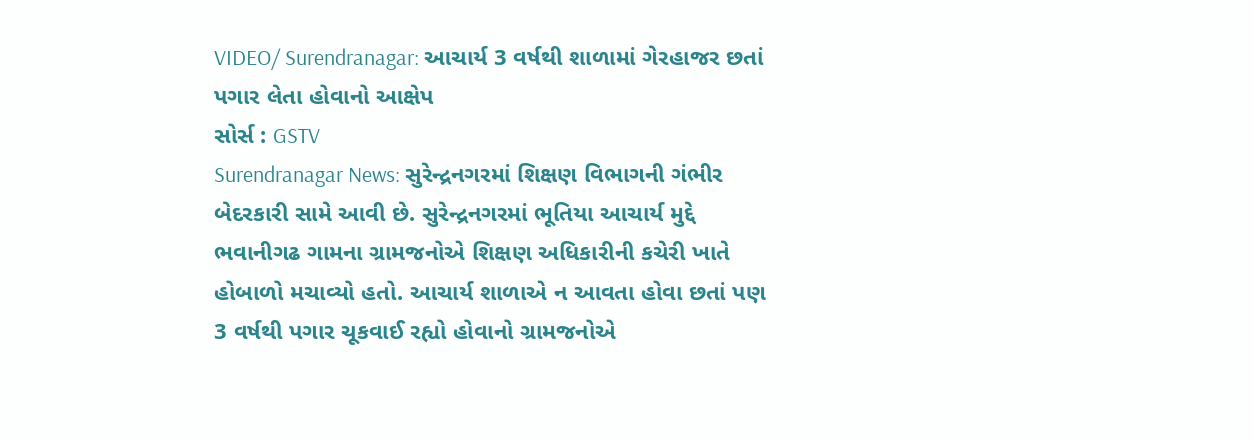VIDEO/ Surendranagar: આચાર્ય 3 વર્ષથી શાળામાં ગેરહાજર છતાં પગાર લેતા હોવાનો આક્ષેપ
સોર્સ : GSTV
Surendranagar News: સુરેન્દ્રનગરમાં શિક્ષણ વિભાગની ગંભીર બેદરકારી સામે આવી છે. સુરેન્દ્રનગરમાં ભૂતિયા આચાર્ય મુદ્દે ભવાનીગઢ ગામના ગ્રામજનોએ શિક્ષણ અધિકારીની કચેરી ખાતે હોબાળો મચાવ્યો હતો. આચાર્ય શાળાએ ન આવતા હોવા છતાં પણ 3 વર્ષથી પગાર ચૂકવાઈ રહ્યો હોવાનો ગ્રામજનોએ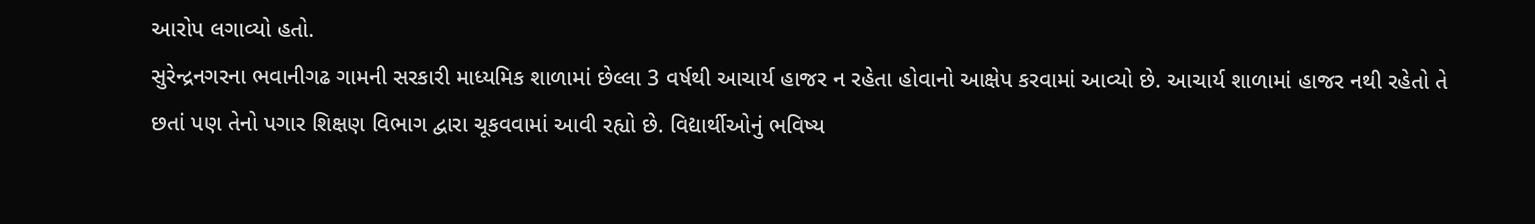આરોપ લગાવ્યો હતો.
સુરેન્દ્રનગરના ભવાનીગઢ ગામની સરકારી માધ્યમિક શાળામાં છેલ્લા 3 વર્ષથી આચાર્ય હાજર ન રહેતા હોવાનો આક્ષેપ કરવામાં આવ્યો છે. આચાર્ય શાળામાં હાજર નથી રહેતો તે છતાં પણ તેનો પગાર શિક્ષણ વિભાગ દ્વારા ચૂકવવામાં આવી રહ્યો છે. વિદ્યાર્થીઓનું ભવિષ્ય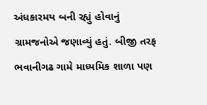અંધકારમય બની રહ્યું હોવાનું ગ્રામજનોએ જણાવ્યું હતું. બીજી તરફ ભવાનીગઢ ગામે માધ્યમિક શાળા પણ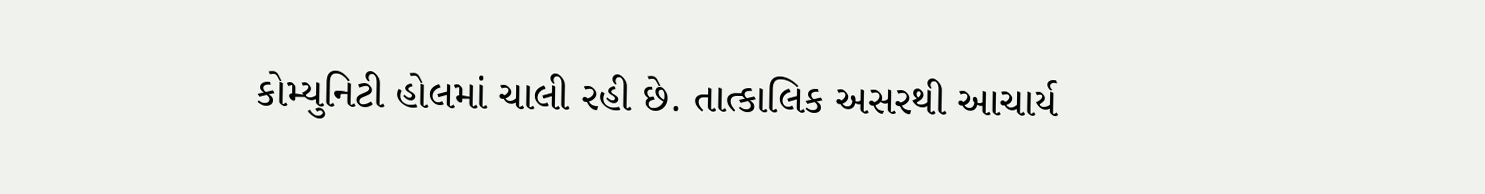કોમ્યુનિટી હોલમાં ચાલી રહી છે. તાત્કાલિક અસરથી આચાર્ય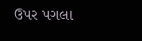ઉપર પગલા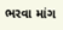ભરવા માંગ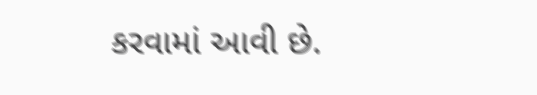કરવામાં આવી છે.